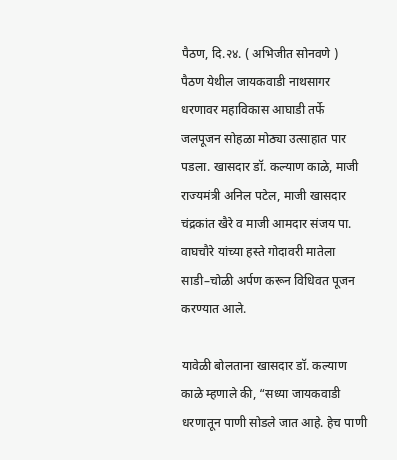पैठण, दि.२४. ( अभिजीत सोनवणे )
पैठण येथील जायकवाडी नाथसागर धरणावर महाविकास आघाडी तर्फे जलपूजन सोहळा मोठ्या उत्साहात पार पडला. खासदार डॉ. कल्याण काळे, माजी राज्यमंत्री अनिल पटेल, माजी खासदार चंद्रकांत खैरे व माजी आमदार संजय पा. वाघचौरे यांच्या हस्ते गोदावरी मातेला साडी–चोळी अर्पण करून विधिवत पूजन करण्यात आले.

यावेळी बोलताना खासदार डॉ. कल्याण काळे म्हणाले की, “सध्या जायकवाडी धरणातून पाणी सोडले जात आहे. हेच पाणी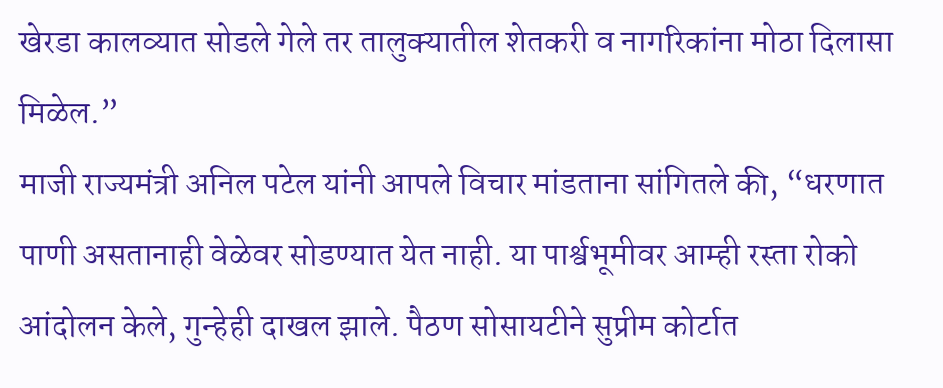खेरडा कालव्यात सोडले गेले तर तालुक्यातील शेतकरी व नागरिकांना मोठा दिलासा मिळेल.”
माजी राज्यमंत्री अनिल पटेल यांनी आपले विचार मांडताना सांगितले की, “धरणात पाणी असतानाही वेळेवर सोडण्यात येत नाही. या पार्श्वभूमीवर आम्ही रस्ता रोको आंदोलन केले, गुन्हेही दाखल झाले. पैठण सोसायटीने सुप्रीम कोर्टात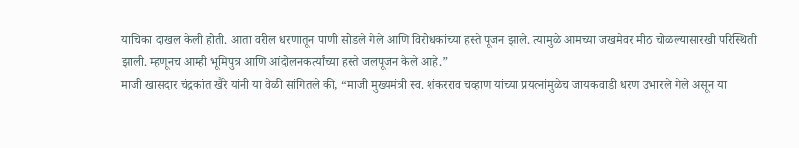याचिका दाखल केली होती. आता वरील धरणातून पाणी सोडले गेले आणि विरोधकांच्या हस्ते पूजन झाले. त्यामुळे आमच्या जखमेवर मीठ चोळल्यासारखी परिस्थिती झाली. म्हणूनच आम्ही भूमिपुत्र आणि आंदोलनकर्त्यांच्या हस्ते जलपूजन केले आहे.”
माजी खासदार चंद्रकांत खैरे यांनी या वेळी सांगितले की, “माजी मुख्यमंत्री स्व. शंकरराव चव्हाण यांच्या प्रयत्नांमुळेच जायकवाडी धरण उभारले गेले असून या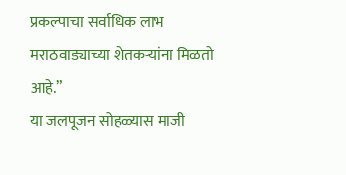प्रकल्पाचा सर्वाधिक लाभ मराठवाड्याच्या शेतकऱ्यांना मिळतो आहे.”
या जलपूजन सोहळ्यास माजी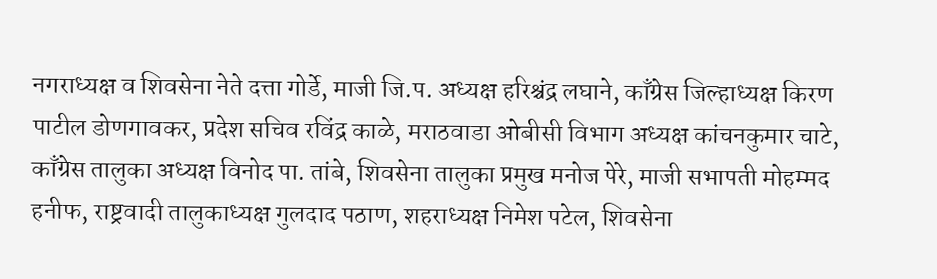नगराध्यक्ष व शिवसेना नेते दत्ता गोर्डे, माजी जि.प. अध्यक्ष हरिश्चंद्र लघाने, काँग्रेस जिल्हाध्यक्ष किरण पाटील डोणगावकर, प्रदेश सचिव रविंद्र काळे, मराठवाडा ओबीसी विभाग अध्यक्ष कांचनकुमार चाटे, काँग्रेस तालुका अध्यक्ष विनोद पा. तांबे, शिवसेना तालुका प्रमुख मनोज पेरे, माजी सभापती मोहम्मद हनीफ, राष्ट्रवादी तालुकाध्यक्ष गुलदाद पठाण, शहराध्यक्ष निमेश पटेल, शिवसेना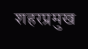शहरप्रमुख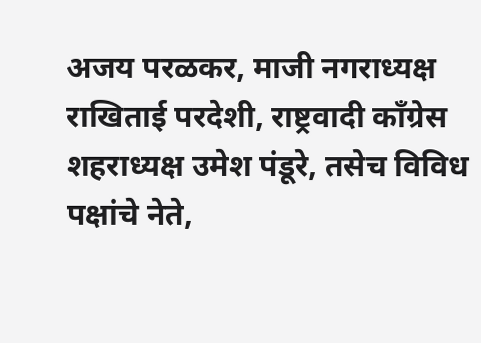अजय परळकर, माजी नगराध्यक्ष राखिताई परदेशी, राष्ट्रवादी काँग्रेस शहराध्यक्ष उमेश पंडूरे, तसेच विविध पक्षांचे नेते,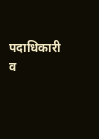पदाधिकारी व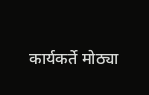कार्यकर्ते मोठ्या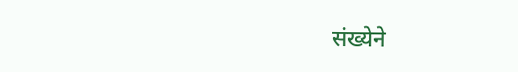संख्येने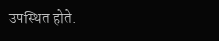उपस्थित होते.